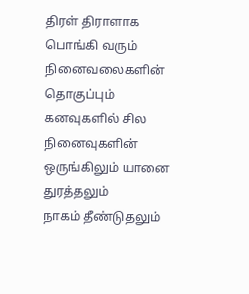திரள் திராளாக
பொங்கி வரும் நினைவலைகளின்
தொகுப்பும்
கனவுகளில் சில நினைவுகளின்
ஒருங்கிலும் யானை துரத்தலும்
நாகம் தீண்டுதலும்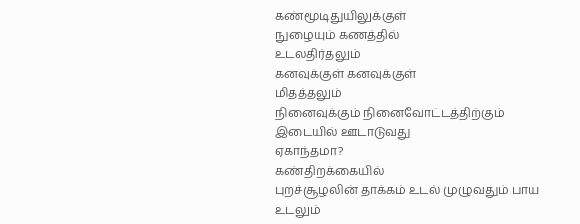கண்மூடிதுயிலுக்குள்
நுழையும் கணத்தில்
உடலதிர்தலும்
கனவுக்குள் கனவுக்குள்
மிதத்தலும்
நினைவுக்கும் நினைவோட்டத்திற்கும்
இடையில் ஊடாடுவது
ஏகாந்தமா?
கண்திறக்கையில்
புறச்சூழலின் தாக்கம் உடல் முழுவதும் பாய
உடலும்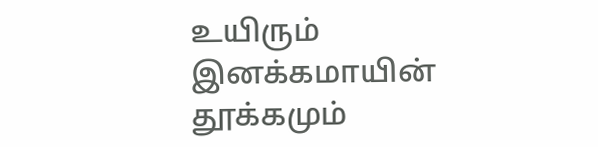உயிரும் இனக்கமாயின்
தூக்கமும்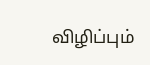விழிப்பும்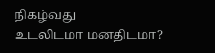நிகழ்வது
உடலிடமா மனதிடமா?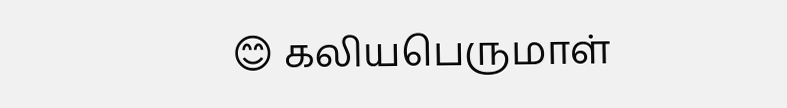😊 கலியபெருமாள்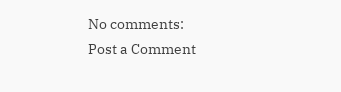No comments:
Post a Comment